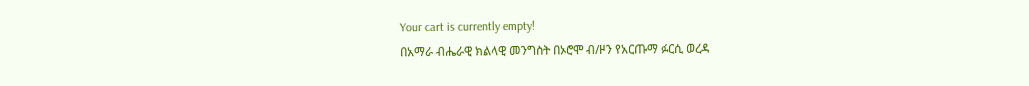Your cart is currently empty!
በአማራ ብሔራዊ ክልላዊ መንግስት በኦሮሞ ብ/ዞን የአርጡማ ፉርሲ ወረዳ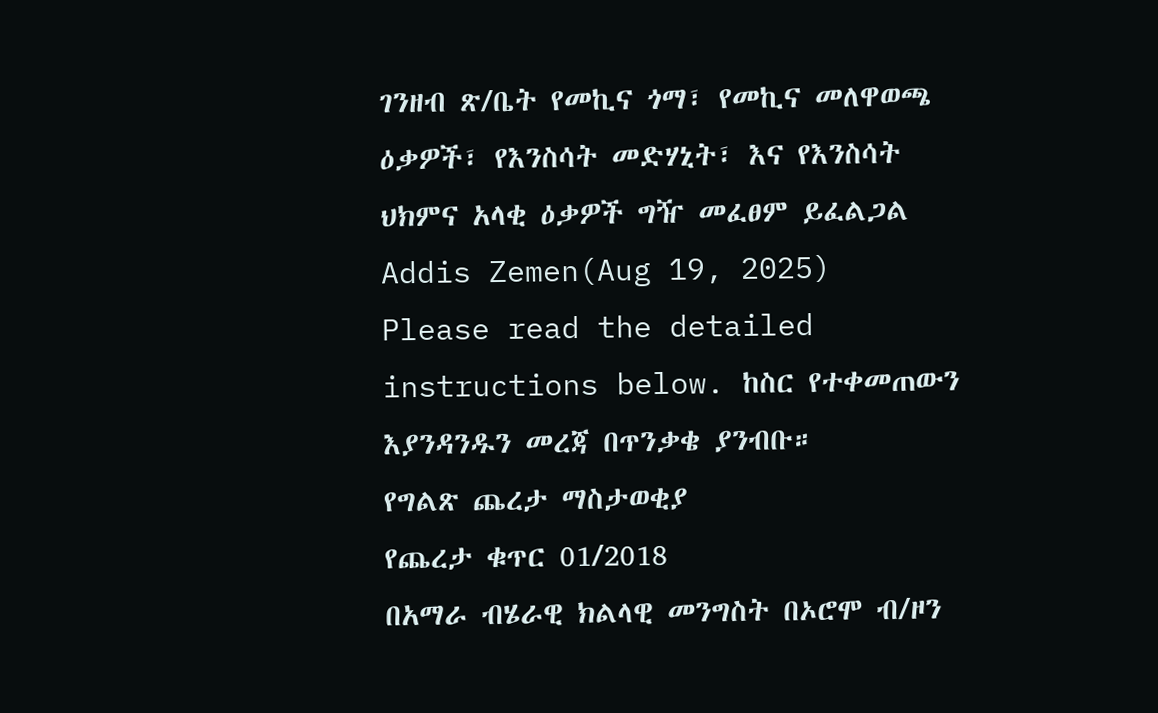ገንዘብ ጽ/ቤት የመኪና ጎማ፣ የመኪና መለዋወጫ ዕቃዎች፣ የእንስሳት መድሃኒት፣ እና የእንስሳት ህክምና አላቂ ዕቃዎች ግዥ መፈፀም ይፈልጋል
Addis Zemen(Aug 19, 2025)
Please read the detailed instructions below. ከስር የተቀመጠውን እያንዳንዱን መረጃ በጥንቃቄ ያንብቡ።
የግልጽ ጨረታ ማስታወቂያ
የጨረታ ቁጥር 01/2018
በአማራ ብሄራዊ ክልላዊ መንግስት በኦሮሞ ብ/ዞን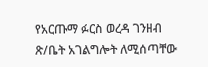የአርጡማ ፉርስ ወረዳ ገንዘብ ጽ/ቤት አገልግሎት ለሚሰጣቸው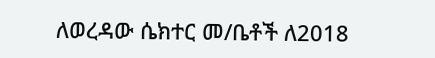ለወረዳው ሴክተር መ/ቤቶች ለ2018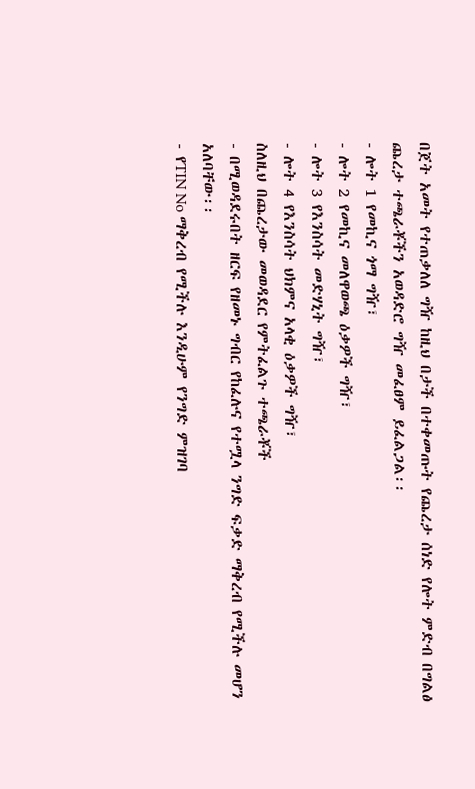በጀት አመት የተጠቃለለ ግዥ ከዚህ በታች በተቀመጡት የጨረታ ሰነድ የሎት ምድብ በግልፅ ጨረታ ተጫራቾችን አወዳድሮ ግዥ መፈፀም ይፈልጋል፡፡
- ሎት 1 የመኪና ጎማ ግዥ፣
- ሎት 2 የመኪና መለዋወጫ ዕቃዎች ግዥ፣
- ሎት 3 የእንስሳት መድሃኒት ግዥ፣
- ሎት 4 የእንስሳት ህክምና አላቂ ዕቃዎች ግዥ፣
ስለዚህ በጨረታው መወዳደር የምትፈልጉ ተጫራቾች
- በሚወዳደሩበት ዘርፍ የዘመኑ ግብር የከፈሉና የተሟላ ንግድ ፍቃድ ማቅረብ የሚችሉ መሆን አለባቸው፡፡
- የTIN No ማቅረብ የሚችሉ እንዲሁም የንግድ ምዝገባ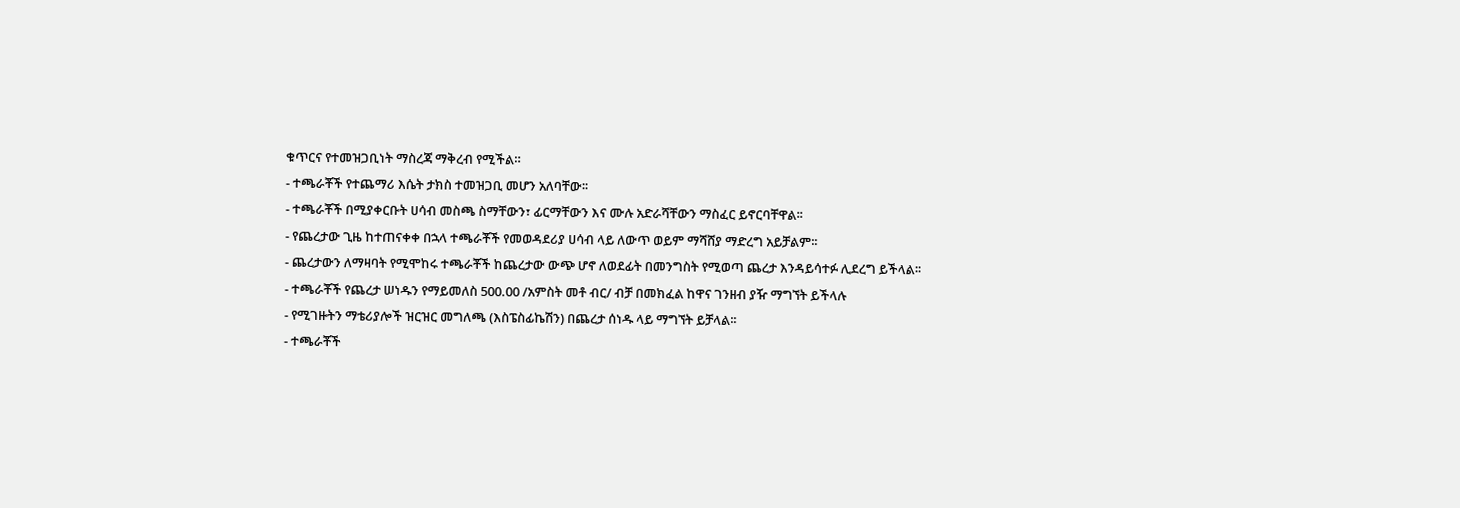ቁጥርና የተመዝጋቢነት ማስረጃ ማቅረብ የሚችል።
- ተጫራቾች የተጨማሪ እሴት ታክስ ተመዝጋቢ መሆን አለባቸው፡፡
- ተጫራቾች በሚያቀርቡት ሀሳብ መስጫ ስማቸውን፣ ፊርማቸውን እና ሙሉ አድራሻቸውን ማስፈር ይኖርባቸዋል፡፡
- የጨረታው ጊዜ ከተጠናቀቀ በኋላ ተጫራቾች የመወዳደሪያ ሀሳብ ላይ ለውጥ ወይም ማሻሸያ ማድረግ አይቻልም፡፡
- ጨረታውን ለማዛባት የሚሞከሩ ተጫራቾች ከጨረታው ውጭ ሆኖ ለወደፊት በመንግስት የሚወጣ ጨረታ እንዳይሳተፉ ሊደረግ ይችላል፡፡
- ተጫራቾች የጨረታ ሠነዱን የማይመለስ 500.00 /አምስት መቶ ብር/ ብቻ በመክፈል ከዋና ገንዘብ ያዥ ማግኘት ይችላሉ
- የሚገዙትን ማቴሪያሎች ዝርዝር መግለጫ (እስፔስፊኬሽን) በጨረታ ሰነዱ ላይ ማግኘት ይቻላል፡፡
- ተጫራቾች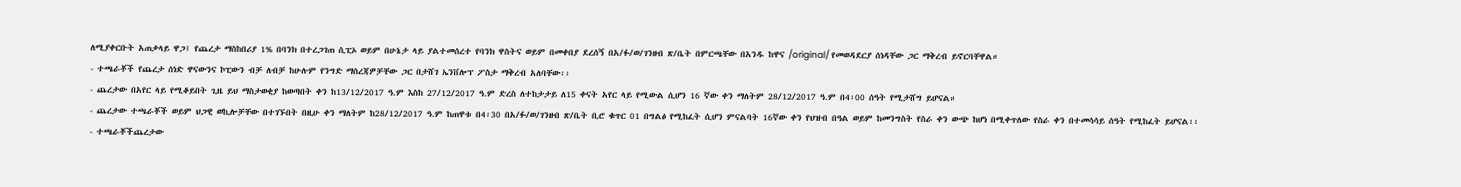ለሚያቀርቡት አጠቃላይ ዋጋ፤ የጨረታ ማስከበሪያ 1% በባንክ በተረጋገጠ ሲፒኦ ወይም በሁኔታ ላይ ያልተመሰረተ የባንክ ዋስትና ወይም በመቀበያ ደረሰኝ በአ/ፉ/ወ/ገንዘብ ጽ/ቤት በምርጫቸው በአንዱ ከዋና /original/ የመወዳደርያ ሰነዳቸው ጋር ማቅረብ ይኖርባቸዋል።
- ተጫራቾች የጨረታ ሰነድ ዋናውንና ኮፒውን ብቻ ለብቻ ከሁሉም የንግድ ማስረጃዎቻቸው ጋር በታሸገ ኤንቨሎፕ ፖስታ ማቅረብ አለባቸው፡፡
- ጨረታው በአየር ላይ የሚቆይበት ጊዜ ይህ ማስታወቂያ ከወጣበት ቀን ከ13/12/2017 ዓ.ም እስከ 27/12/2017 ዓ.ም ድረስ ለተከታታይ ለ15 ቀናት አየር ላይ የሚውል ሲሆን 16 ኛው ቀን ማለትም 28/12/2017 ዓ.ም በ4፡00 ሰዓት የሚታሸግ ይሆናል።
- ጨረታው ተጫራቾች ወይም ህጋዊ ወኪሎቻቸው በተገኙበት በዚሁ ቀን ማለትም ከ28/12/2017 ዓ.ም ከጠዋቱ በ4፡30 በአ/ፉ/ወ/ገንዘብ ጽ/ቤት ቢሮ ቁጥር 01 በግልፅ የሚከፈት ሲሆን ምናልባት 16ኛው ቀን የህዝብ በዓል ወይም ከመንግስት የስራ ቀን ውጭ ከሆነ በሚቀጥለው የስራ ቀን በተመሳሳይ ሰዓት የሚከፈት ይሆናል፡፡
- ተጫራቾችጨረታው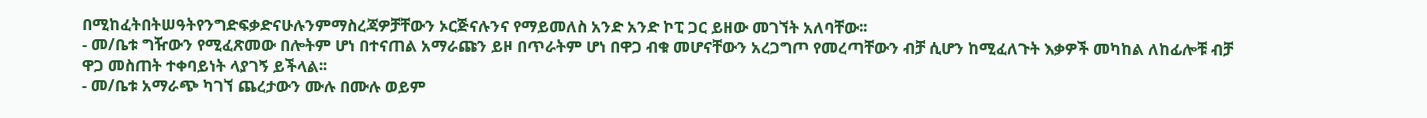በሚከፈትበትሠዓትየንግድፍቃድናሁሉንምማስረጃዎቻቸውን ኦርጅናሉንና የማይመለስ አንድ አንድ ኮፒ ጋር ይዘው መገኘት አለባቸው፡፡
- መ/ቤቱ ግዥውን የሚፈጽመው በሎትም ሆነ በተናጠል አማራጩን ይዞ በጥራትም ሆነ በዋጋ ብቁ መሆናቸውን አረጋግጦ የመረጣቸውን ብቻ ሲሆን ከሚፈለጉት እቃዎች መካከል ለከፊሎቹ ብቻ ዋጋ መስጠት ተቀባይነት ላያገኝ ይችላል፡፡
- መ/ቤቱ አማራጭ ካገኘ ጨረታውን ሙሉ በሙሉ ወይም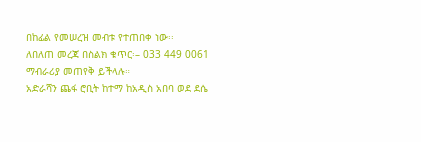በከፊል የመሠረዝ መብቱ የተጠበቀ ነው፡፡
ለበለጠ መረጃ በስልክ ቁጥር፡– 033 449 0061 ማብራሪያ መጠየቅ ይችላሉ።
አድራሻን ጨፋ ሮቢት ከተማ ከአዲስ አበባ ወደ ደሴ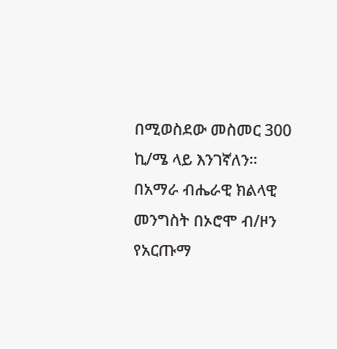በሚወስደው መስመር 300 ኪ/ሜ ላይ እንገኛለን።
በአማራ ብሔራዊ ክልላዊ መንግስት በኦሮሞ ብ/ዞን
የአርጡማ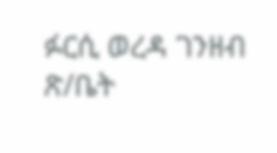ፉርሲ ወረዳ ገንዘብ ጽ/ቤት